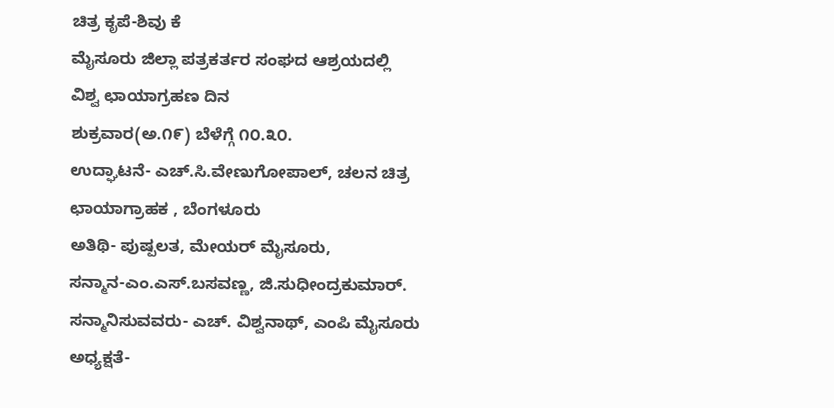ಚಿತ್ರ ಕೃಪೆ-ಶಿವು ಕೆ
ಮೈಸೂರು ಜಿಲ್ಲಾ ಪತ್ರಕರ್ತರ ಸಂಘದ ಆಶ್ರಯದಲ್ಲಿ
ವಿಶ್ವ ಛಾಯಾಗ್ರಹಣ ದಿನ
ಶುಕ್ರವಾರ(ಅ.೧೯) ಬೆಳೆಗ್ಗೆ ೧೦.೩೦.
ಉದ್ಘಾಟನೆ- ಎಚ್.ಸಿ.ವೇಣುಗೋಪಾಲ್, ಚಲನ ಚಿತ್ರ ಛಾಯಾಗ್ರಾಹಕ , ಬೆಂಗಳೂರು
ಅತಿಥಿ- ಪುಷ್ಪಲತ, ಮೇಯರ್ ಮೈಸೂರು,
ಸನ್ಮಾನ-ಎಂ.ಎಸ್.ಬಸವಣ್ಣ, ಜಿ.ಸುಧೀಂದ್ರಕುಮಾರ್.
ಸನ್ಮಾನಿಸುವವರು- ಎಚ್. ವಿಶ್ವನಾಥ್, ಎಂಪಿ ಮೈಸೂರು
ಅಧ್ಯಕ್ಷತೆ-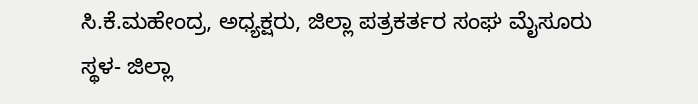ಸಿ.ಕೆ.ಮಹೇಂದ್ರ, ಅಧ್ಯಕ್ಷರು, ಜಿಲ್ಲಾ ಪತ್ರಕರ್ತರ ಸಂಘ ಮೈಸೂರು
ಸ್ಥಳ- ಜಿಲ್ಲಾ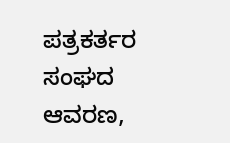ಪತ್ರಕರ್ತರ ಸಂಘದ ಆವರಣ,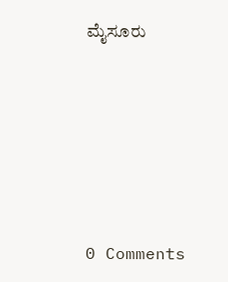ಮೈಸೂರು







0 Comments